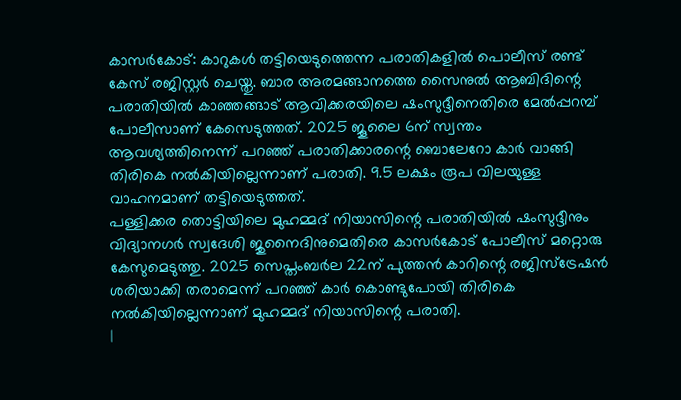കാസർകോട്: കാറുകൾ തട്ടിയെടുത്തെന്ന പരാതികളിൽ പൊലീസ് രണ്ട് കേസ് രജിസ്റ്റർ ചെയ്തു. ബാര അരമങ്ങാനത്തെ സൈനുൽ ആബിദിന്റെ പരാതിയിൽ കാഞ്ഞങ്ങാട് ആവിക്കരയിലെ ഷംസുദ്ദീനെതിരെ മേൽപ്പറമ്പ് പോലീസാണ് കേസെടുത്തത്. 2025 ജൂലൈ 6ന് സ്വന്തം ആവശ്യത്തിനെന്ന് പറഞ്ഞ് പരാതിക്കാരന്റെ ബൊലേറോ കാർ വാങ്ങി തിരികെ നൽകിയില്ലെന്നാണ് പരാതി. 9.5 ലക്ഷം രൂപ വിലയുള്ള വാഹനമാണ് തട്ടിയെടുത്തത്.
പള്ളിക്കര തൊട്ടിയിലെ മുഹമ്മദ് നിയാസിന്റെ പരാതിയിൽ ഷംസുദ്ദീനും വിദ്യാനഗർ സ്വദേശി ജുനൈദിനുമെതിരെ കാസർകോട് പോലീസ് മറ്റൊരു കേസുമെടുത്തു. 2025 സെപ്തംബർല 22ന് പുത്തൻ കാറിന്റെ രജിസ്ട്രേഷൻ ശരിയാക്കി തരാമെന്ന് പറഞ്ഞ് കാർ കൊണ്ടുപോയി തിരികെ നൽകിയില്ലെന്നാണ് മുഹമ്മദ് നിയാസിന്റെ പരാതി.
|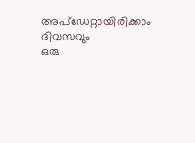അപ്ഡേറ്റായിരിക്കാം ദിവസവും
ഒരു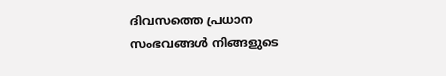ദിവസത്തെ പ്രധാന സംഭവങ്ങൾ നിങ്ങളുടെ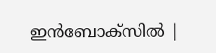ഇൻബോക്സിൽ |